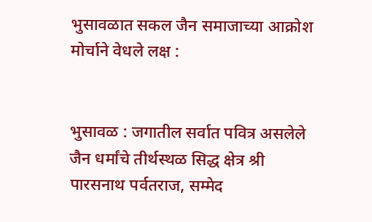भुसावळात सकल जैन समाजाच्या आक्रोश मोर्चाने वेधले लक्ष :


भुसावळ : जगातील सर्वात पवित्र असलेले जैन धर्मांचे तीर्थस्थळ सिद्ध क्षेत्र श्री पारसनाथ पर्वतराज, सम्मेद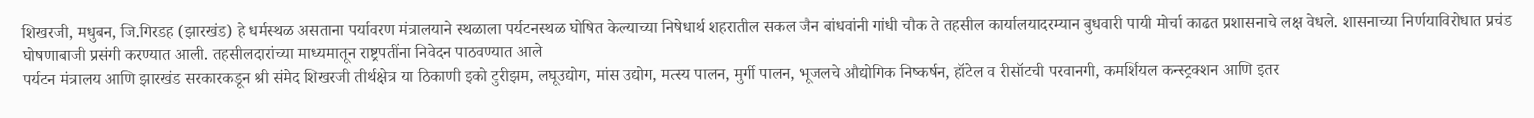शिखरजी, मधुबन, जि.गिरडह (झारखंड) हे धर्मस्थळ असताना पर्यावरण मंत्रालयाने स्थळाला पर्यटनस्थळ घोषित केल्याच्या निषेधार्थ शहरातील सकल जैन बांधवांनी गांधी चौक ते तहसील कार्यालयादरम्यान बुधवारी पायी मोर्चा काढत प्रशासनाचे लक्ष वेधले. शासनाच्या निर्णयाविरोधात प्रचंड घोषणाबाजी प्रसंगी करण्यात आली. तहसीलदारांच्या माध्यमातून राष्ट्रपतींना निवेदन पाठवण्यात आले
पर्यटन मंत्रालय आणि झारखंड सरकारकडून श्री संमेद शिखरजी तीर्थक्षेत्र या ठिकाणी इको टुरीझम, लघूउद्योग, मांस उद्योग, मत्स्य पालन, मुर्गी पालन, भूजलचे औद्योगिक निष्कर्षन, हॉटेल व रीसॉटची परवानगी, कमर्शियल कन्स्ट्रक्शन आणि इतर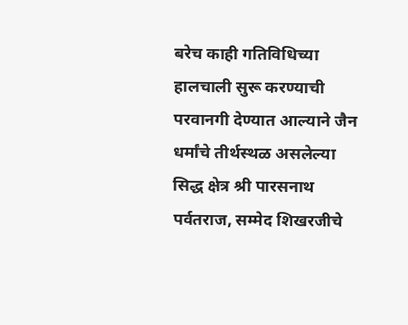बरेच काही गतिविधिच्या हालचाली सुरू करण्याची परवानगी देण्यात आल्याने जैन धर्मांचे तीर्थस्थळ असलेल्या सिद्ध क्षेत्र श्री पारसनाथ पर्वतराज, सम्मेद शिखरजीचे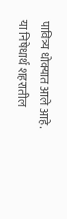पावित्र्य धोक्यात आले आहे. या निषेधार्थ शहरातील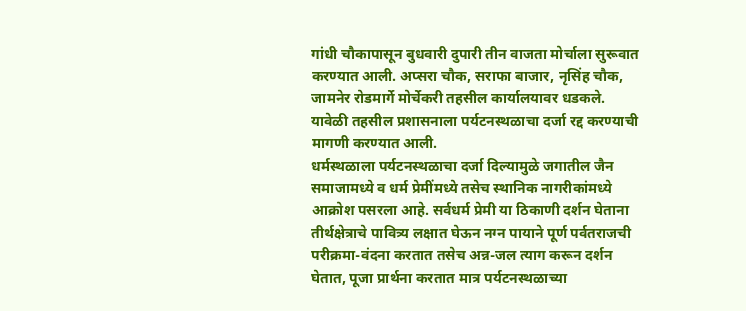गांधी चौकापासून बुधवारी दुपारी तीन वाजता मोर्चाला सुरूवात करण्यात आली. अप्सरा चौक, सराफा बाजार, नृसिंह चौक, जामनेर रोडमार्गे मोर्चेकरी तहसील कार्यालयावर धडकले. यावेळी तहसील प्रशासनाला पर्यटनस्थळाचा दर्जा रद्द करण्याची मागणी करण्यात आली.
धर्मस्थळाला पर्यटनस्थळाचा दर्जा दिल्यामुळे जगातील जैन समाजामध्ये व धर्म प्रेमींमध्ये तसेच स्थानिक नागरीकांमध्ये आक्रोश पसरला आहे. सर्वधर्म प्रेमी या ठिकाणी दर्शन घेताना तीर्थक्षेत्राचे पावित्र्य लक्षात घेऊन नग्न पायाने पूर्ण पर्वतराजची परीक्रमा-वंदना करतात तसेच अन्न-जल त्याग करून दर्शन घेतात, पूजा प्रार्थना करतात मात्र पर्यटनस्थळाच्या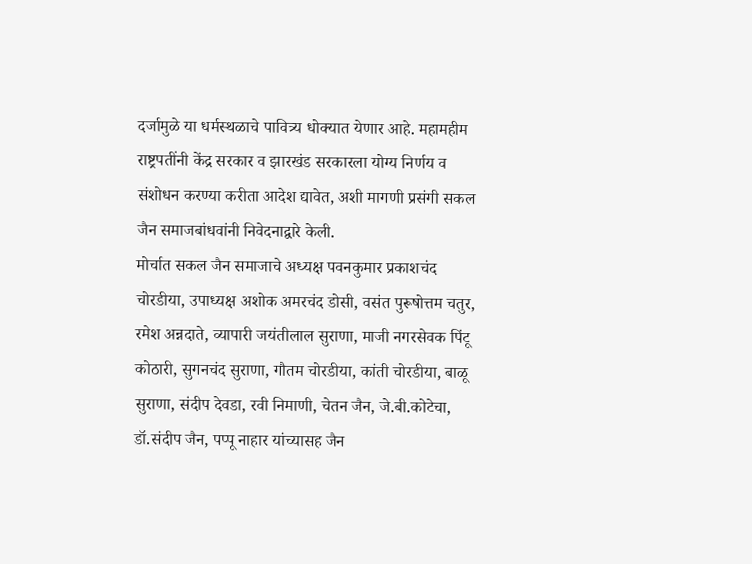दर्जामुळे या धर्मस्थळाचे पावित्र्य धोक्यात येणार आहे. महामहीम राष्ट्रपतींनी केंद्र सरकार व झारखंड सरकारला योग्य निर्णय व संशोधन करण्या करीता आदेश द्यावेत, अशी मागणी प्रसंगी सकल जैन समाजबांधवांनी निवेदनाद्वारे केली.
मोर्चात सकल जैन समाजाचे अध्यक्ष पवनकुमार प्रकाशचंद चोरडीया, उपाध्यक्ष अशोक अमरचंद डोसी, वसंत पुरूषोत्तम चतुर, रमेश अन्नदाते, व्यापारी जयंतीलाल सुराणा, माजी नगरसेवक पिंटू कोठारी, सुगनचंद सुराणा, गौतम चोरडीया, कांती चोरडीया, बाळू सुराणा, संदीप देवडा, रवी निमाणी, चेतन जैन, जे.बी.कोटेचा, डॉ.संदीप जैन, पप्पू नाहार यांच्यासह जैन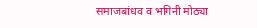समाजबांधव व भगिनी मोठ्या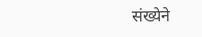संख्येने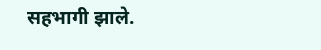सहभागी झाले.